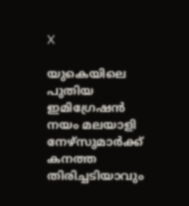X

യുകെയിലെ പുതിയ ഇമിഗ്രേഷന്‍ നയം മലയാളി നേഴ്‌സുമാര്‍ക്ക് കനത്ത തിരിച്ചടിയാവും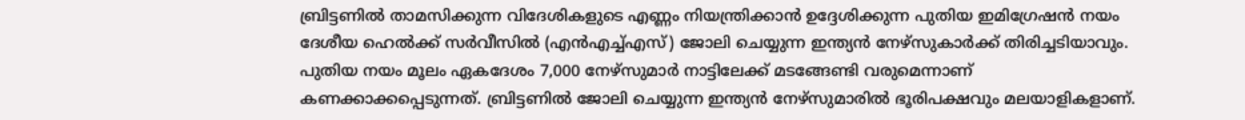ബ്രിട്ടണില്‍ താമസിക്കുന്ന വിദേശികളുടെ എണ്ണം നിയന്ത്രിക്കാന്‍ ഉദ്ദേശിക്കുന്ന പുതിയ ഇമിഗ്രേഷന്‍ നയം ദേശീയ ഹെല്‍ക്ക് സര്‍വീസില്‍ (എന്‍എച്ച്എസ്) ജോലി ചെയ്യുന്ന ഇന്ത്യന്‍ നേഴ്‌സുകാര്‍ക്ക് തിരിച്ചടിയാവും. പുതിയ നയം മൂലം ഏകദേശം 7,000 നേഴ്‌സുമാര്‍ നാട്ടിലേക്ക് മടങ്ങേണ്ടി വരുമെന്നാണ് കണക്കാക്കപ്പെടുന്നത്. ബ്രിട്ടണില്‍ ജോലി ചെയ്യുന്ന ഇന്ത്യന്‍ നേഴ്‌സുമാരില്‍ ഭൂരിപക്ഷവും മലയാളികളാണ്.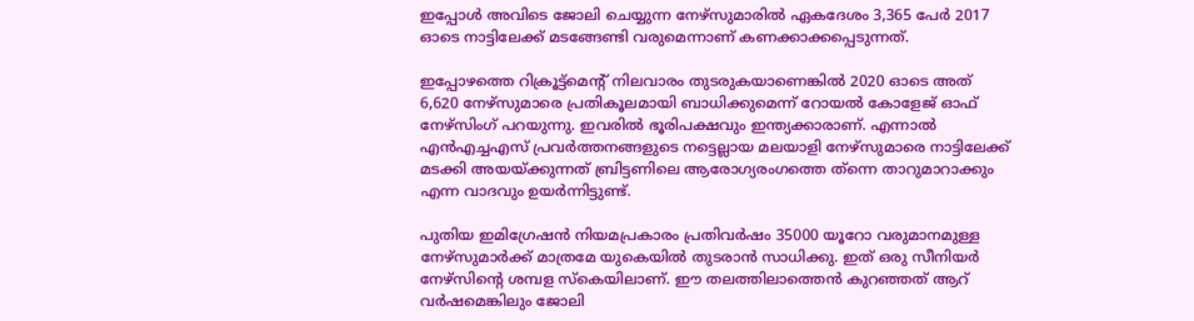ഇപ്പോള്‍ അവിടെ ജോലി ചെയ്യുന്ന നേഴ്‌സുമാരില്‍ ഏകദേശം 3,365 പേര്‍ 2017 ഓടെ നാട്ടിലേക്ക് മടങ്ങേണ്ടി വരുമെന്നാണ് കണക്കാക്കപ്പെടുന്നത്.

ഇപ്പോഴത്തെ റിക്രൂട്ട്‌മെന്റ് നിലവാരം തുടരുകയാണെങ്കില്‍ 2020 ഓടെ അത് 6,620 നേഴ്‌സുമാരെ പ്രതികൂലമായി ബാധിക്കുമെന്ന് റോയല്‍ കോളേജ് ഓഫ് നേഴ്‌സിംഗ് പറയുന്നു. ഇവരില്‍ ഭൂരിപക്ഷവും ഇന്ത്യക്കാരാണ്. എന്നാല്‍ എന്‍എച്ചഎസ് പ്രവര്‍ത്തനങ്ങളുടെ നട്ടെല്ലായ മലയാളി നേഴ്‌സുമാരെ നാട്ടിലേക്ക് മടക്കി അയയ്ക്കുന്നത് ബ്രിട്ടണിലെ ആരോഗ്യരംഗത്തെ ത്‌ന്നെ താറുമാറാക്കും എന്ന വാദവും ഉയര്‍ന്നിട്ടുണ്ട്.

പുതിയ ഇമിഗ്രേഷന്‍ നിയമപ്രകാരം പ്രതിവര്‍ഷം 35000 യൂറോ വരുമാനമുള്ള നേഴ്‌സുമാര്‍ക്ക് മാത്രമേ യുകെയില്‍ തുടരാന്‍ സാധിക്കു. ഇത് ഒരു സീനിയര്‍ നേഴ്‌സിന്റെ ശമ്പള സ്‌കെയിലാണ്. ഈ തലത്തിലാത്തെന്‍ കുറഞ്ഞത് ആറ് വര്‍ഷമെങ്കിലും ജോലി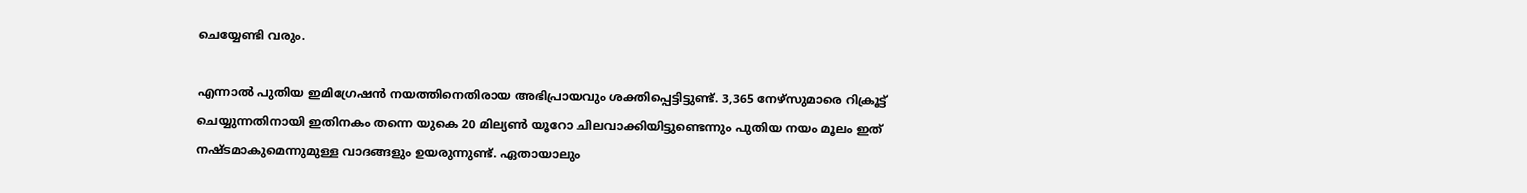ചെയ്യേണ്ടി വരും.

എന്നാല്‍ പുതിയ ഇമിഗ്രേഷന്‍ നയത്തിനെതിരായ അഭിപ്രായവും ശക്തിപ്പെട്ടിട്ടുണ്ട്. 3,365 നേഴ്‌സുമാരെ റിക്രൂട്ട് ചെയ്യുന്നതിനായി ഇതിനകം തന്നെ യുകെ 20 മില്യണ്‍ യൂറോ ചിലവാക്കിയിട്ടുണ്ടെന്നും പുതിയ നയം മൂലം ഇത് നഷ്ടമാകുമെന്നുമുള്ള വാദങ്ങളും ഉയരുന്നുണ്ട്. ഏതായാലും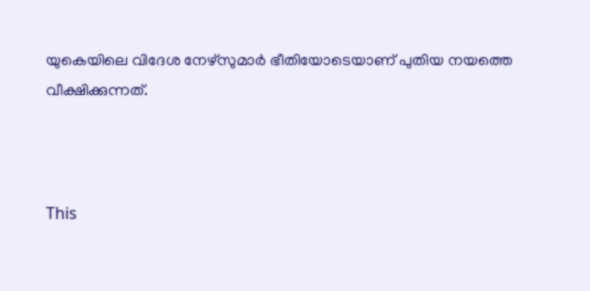യുകെയിലെ വിദേശ നേഴ്‌സുമാര്‍ ഭീതിയോടെയാണ് പുതിയ നയത്തെ വീക്ഷിക്കുന്നത്.



This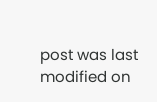post was last modified on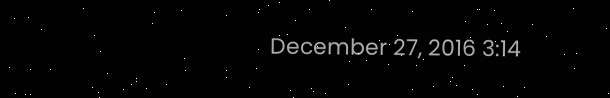December 27, 2016 3:14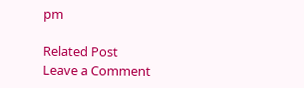pm

Related Post
Leave a Comment